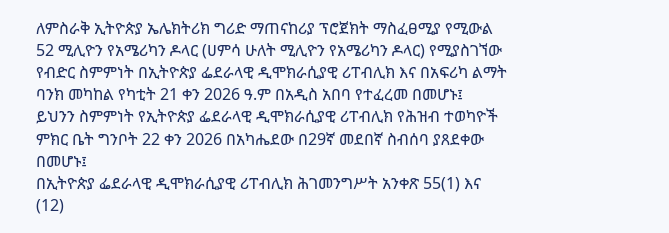ለምስራቅ ኢትዮጵያ ኤሌክትሪክ ግሪድ ማጠናከሪያ ፕሮጀክት ማስፈፀሚያ የሚውል 52 ሚሊዮን የአሜሪካን ዶላር (ሀምሳ ሁለት ሚሊዮን የአሜሪካን ዶላር) የሚያስገኘው የብድር ስምምነት በኢትዮጵያ ፌደራላዊ ዲሞክራሲያዊ ሪፐብሊክ እና በአፍሪካ ልማት ባንክ መካከል የካቲት 21 ቀን 2026 ዓ.ም በአዲስ አበባ የተፈረመ በመሆኑ፤
ይህንን ስምምነት የኢትዮጵያ ፌደራላዊ ዲሞክራሲያዊ ሪፐብሊክ የሕዝብ ተወካዮች ምክር ቤት ግንቦት 22 ቀን 2026 በአካሔደው በ29ኛ መደበኛ ስብሰባ ያጸደቀው በመሆኑ፤
በኢትዮጵያ ፌደራላዊ ዲሞክራሲያዊ ሪፐብሊክ ሕገመንግሥት አንቀጽ 55(1) እና (12)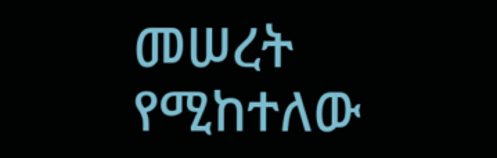መሠረት የሚከተለው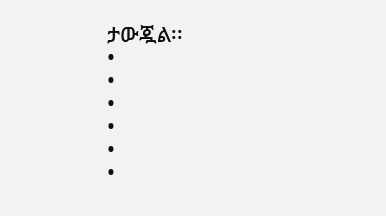ታውጇል፡፡
•
•
•
•
•
•